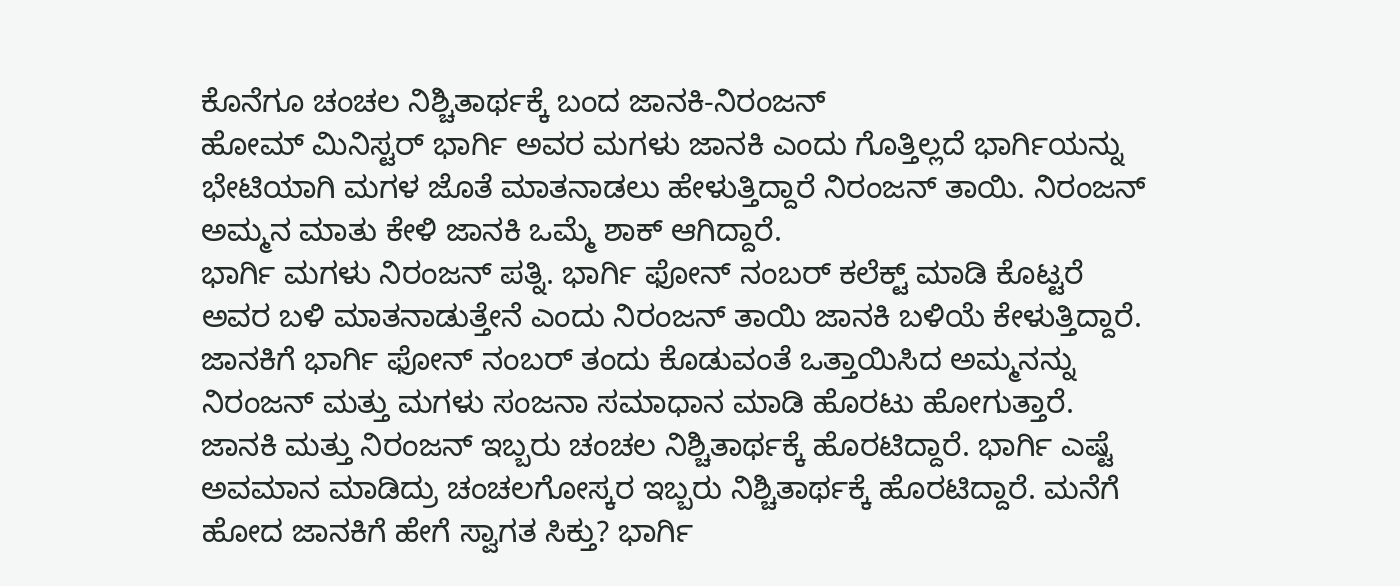ಕೊನೆಗೂ ಚಂಚಲ ನಿಶ್ಚಿತಾರ್ಥಕ್ಕೆ ಬಂದ ಜಾನಕಿ-ನಿರಂಜನ್
ಹೋಮ್ ಮಿನಿಸ್ಟರ್ ಭಾರ್ಗಿ ಅವರ ಮಗಳು ಜಾನಕಿ ಎಂದು ಗೊತ್ತಿಲ್ಲದೆ ಭಾರ್ಗಿಯನ್ನು ಭೇಟಿಯಾಗಿ ಮಗಳ ಜೊತೆ ಮಾತನಾಡಲು ಹೇಳುತ್ತಿದ್ದಾರೆ ನಿರಂಜನ್ ತಾಯಿ. ನಿರಂಜನ್ ಅಮ್ಮನ ಮಾತು ಕೇಳಿ ಜಾನಕಿ ಒಮ್ಮೆ ಶಾಕ್ ಆಗಿದ್ದಾರೆ.
ಭಾರ್ಗಿ ಮಗಳು ನಿರಂಜನ್ ಪತ್ನಿ. ಭಾರ್ಗಿ ಫೋನ್ ನಂಬರ್ ಕಲೆಕ್ಟ್ ಮಾಡಿ ಕೊಟ್ಟರೆ ಅವರ ಬಳಿ ಮಾತನಾಡುತ್ತೇನೆ ಎಂದು ನಿರಂಜನ್ ತಾಯಿ ಜಾನಕಿ ಬಳಿಯೆ ಕೇಳುತ್ತಿದ್ದಾರೆ. ಜಾನಕಿಗೆ ಭಾರ್ಗಿ ಫೋನ್ ನಂಬರ್ ತಂದು ಕೊಡುವಂತೆ ಒತ್ತಾಯಿಸಿದ ಅಮ್ಮನನ್ನು ನಿರಂಜನ್ ಮತ್ತು ಮಗಳು ಸಂಜನಾ ಸಮಾಧಾನ ಮಾಡಿ ಹೊರಟು ಹೋಗುತ್ತಾರೆ.
ಜಾನಕಿ ಮತ್ತು ನಿರಂಜನ್ ಇಬ್ಬರು ಚಂಚಲ ನಿಶ್ಚಿತಾರ್ಥಕ್ಕೆ ಹೊರಟಿದ್ದಾರೆ. ಭಾರ್ಗಿ ಎಷ್ಟೆ ಅವಮಾನ ಮಾಡಿದ್ರು ಚಂಚಲಗೋಸ್ಕರ ಇಬ್ಬರು ನಿಶ್ಚಿತಾರ್ಥಕ್ಕೆ ಹೊರಟಿದ್ದಾರೆ. ಮನೆಗೆ ಹೋದ ಜಾನಕಿಗೆ ಹೇಗೆ ಸ್ವಾಗತ ಸಿಕ್ತು? ಭಾರ್ಗಿ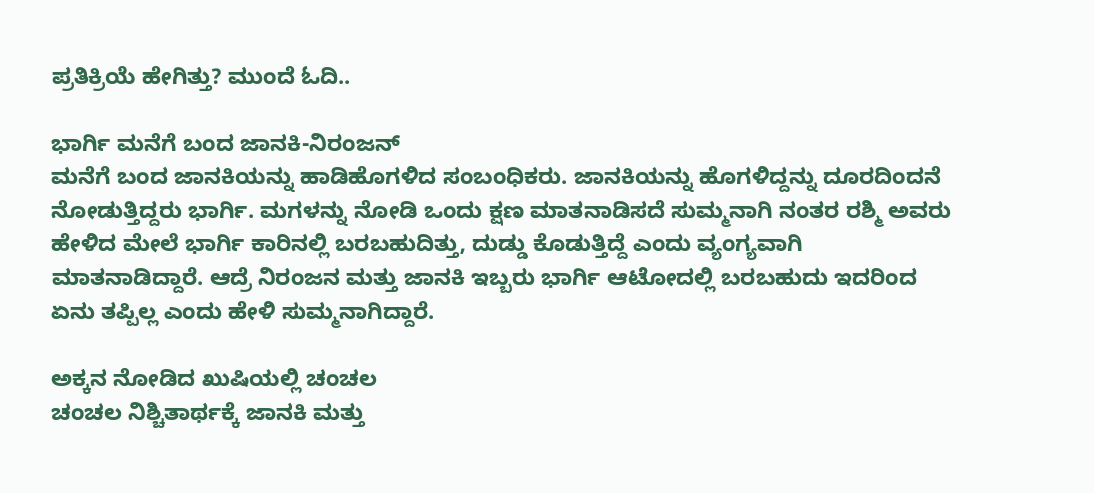ಪ್ರತಿಕ್ರಿಯೆ ಹೇಗಿತ್ತು? ಮುಂದೆ ಓದಿ..

ಭಾರ್ಗಿ ಮನೆಗೆ ಬಂದ ಜಾನಕಿ-ನಿರಂಜನ್
ಮನೆಗೆ ಬಂದ ಜಾನಕಿಯನ್ನು ಹಾಡಿಹೊಗಳಿದ ಸಂಬಂಧಿಕರು. ಜಾನಕಿಯನ್ನು ಹೊಗಳಿದ್ದನ್ನು ದೂರದಿಂದನೆ ನೋಡುತ್ತಿದ್ದರು ಭಾರ್ಗಿ. ಮಗಳನ್ನು ನೋಡಿ ಒಂದು ಕ್ಷಣ ಮಾತನಾಡಿಸದೆ ಸುಮ್ಮನಾಗಿ ನಂತರ ರಶ್ಮಿ ಅವರು ಹೇಳಿದ ಮೇಲೆ ಭಾರ್ಗಿ ಕಾರಿನಲ್ಲಿ ಬರಬಹುದಿತ್ತು, ದುಡ್ಡು ಕೊಡುತ್ತಿದ್ದೆ ಎಂದು ವ್ಯಂಗ್ಯವಾಗಿ ಮಾತನಾಡಿದ್ದಾರೆ. ಆದ್ರೆ ನಿರಂಜನ ಮತ್ತು ಜಾನಕಿ ಇಬ್ಬರು ಭಾರ್ಗಿ ಆಟೋದಲ್ಲಿ ಬರಬಹುದು ಇದರಿಂದ ಏನು ತಪ್ಪಿಲ್ಲ ಎಂದು ಹೇಳಿ ಸುಮ್ಮನಾಗಿದ್ದಾರೆ.

ಅಕ್ಕನ ನೋಡಿದ ಖುಷಿಯಲ್ಲಿ ಚಂಚಲ
ಚಂಚಲ ನಿಶ್ಚಿತಾರ್ಥಕ್ಕೆ ಜಾನಕಿ ಮತ್ತು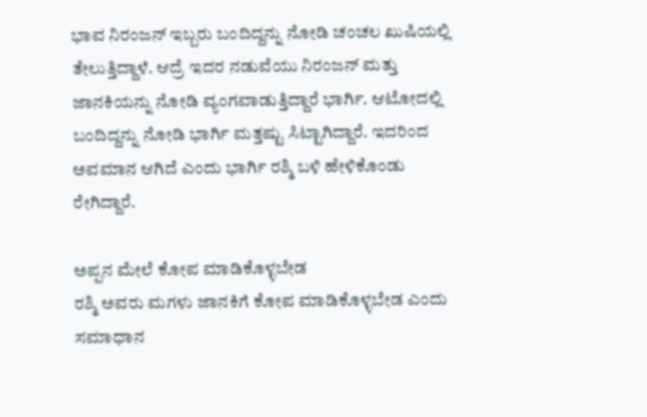ಭಾವ ನಿರಂಜನ್ ಇಬ್ಬರು ಬಂದಿದ್ದನ್ನು ನೋಡಿ ಚಂಚಲ ಖುಷಿಯಲ್ಲಿ ತೇಲುತ್ತಿದ್ದಾಳೆ. ಆದ್ರೆ ಇದರ ನಡುವೆಯು ನಿರಂಜನ್ ಮತ್ತು ಜಾನಕಿಯನ್ನು ನೋಡಿ ವ್ಯಂಗವಾಡುತ್ತಿದ್ದಾರೆ ಭಾರ್ಗಿ. ಆಟೋದಲ್ಲಿ ಬಂದಿದ್ದನ್ನು ನೋಡಿ ಭಾರ್ಗಿ ಮತ್ತಷ್ಟು ಸಿಟ್ಟಾಗಿದ್ದಾರೆ. ಇದರಿಂದ ಅವಮಾನ ಆಗಿದೆ ಎಂದು ಭಾರ್ಗಿ ರಶ್ಮಿ ಬಳಿ ಹೇಳಿಕೊಂಡು ರೇಗಿದ್ದಾರೆ.

ಅಪ್ಪನ ಮೇಲೆ ಕೋಪ ಮಾಡಿಕೊಳ್ಳಬೇಡ
ರಶ್ಮಿ ಅವರು ಮಗಳು ಜಾನಕಿಗೆ ಕೋಪ ಮಾಡಿಕೊಳ್ಳಬೇಡ ಎಂದು ಸಮಾಧಾನ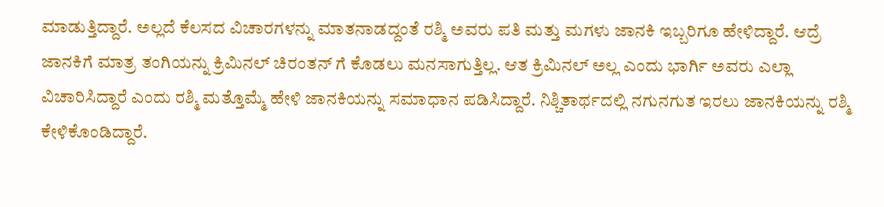ಮಾಡುತ್ತಿದ್ದಾರೆ. ಅಲ್ಲದೆ ಕೆಲಸದ ವಿಚಾರಗಳನ್ನು ಮಾತನಾಡದ್ದಂತೆ ರಶ್ಮಿ ಅವರು ಪತಿ ಮತ್ತು ಮಗಳು ಜಾನಕಿ ಇಬ್ಬರಿಗೂ ಹೇಳಿದ್ದಾರೆ. ಆದ್ರೆ ಜಾನಕಿಗೆ ಮಾತ್ರ ತಂಗಿಯನ್ನು ಕ್ರಿಮಿನಲ್ ಚಿರಂತನ್ ಗೆ ಕೊಡಲು ಮನಸಾಗುತ್ತಿಲ್ಲ. ಆತ ಕ್ರಿಮಿನಲ್ ಅಲ್ಲ ಎಂದು ಭಾರ್ಗಿ ಅವರು ಎಲ್ಲಾ ವಿಚಾರಿಸಿದ್ದಾರೆ ಎಂದು ರಶ್ಮಿ ಮತ್ತೊಮ್ಮೆ ಹೇಳಿ ಜಾನಕಿಯನ್ನು ಸಮಾಧಾನ ಪಡಿಸಿದ್ದಾರೆ. ನಿಶ್ಚಿತಾರ್ಥದಲ್ಲಿ ನಗುನಗುತ ಇರಲು ಜಾನಕಿಯನ್ನು ರಶ್ಮಿ ಕೇಳಿಕೊಂಡಿದ್ದಾರೆ.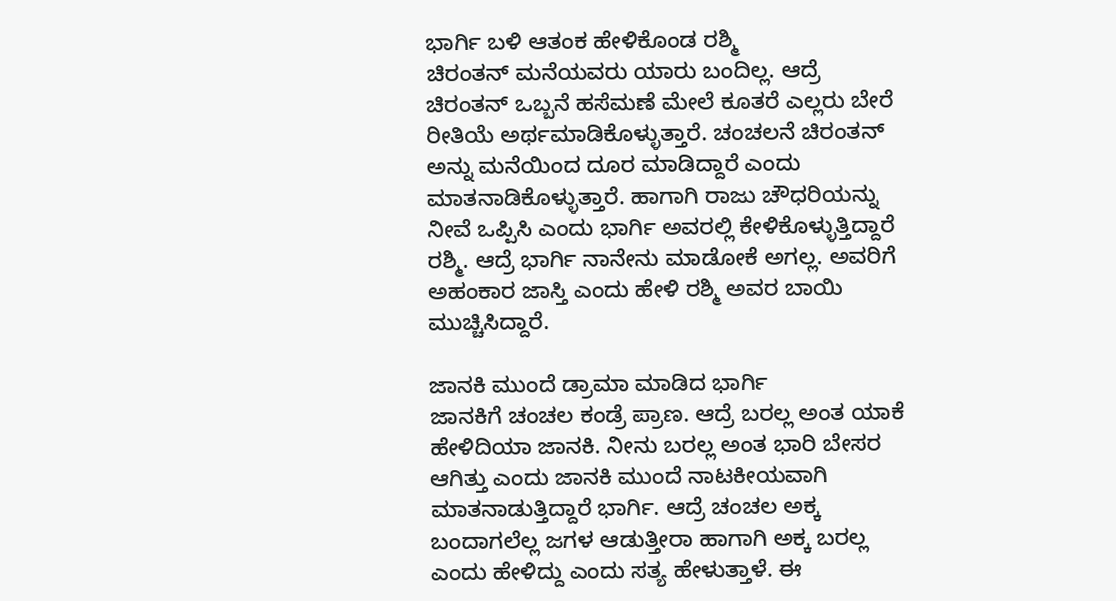ಭಾರ್ಗಿ ಬಳಿ ಆತಂಕ ಹೇಳಿಕೊಂಡ ರಶ್ಮಿ
ಚಿರಂತನ್ ಮನೆಯವರು ಯಾರು ಬಂದಿಲ್ಲ. ಆದ್ರೆ ಚಿರಂತನ್ ಒಬ್ಬನೆ ಹಸೆಮಣೆ ಮೇಲೆ ಕೂತರೆ ಎಲ್ಲರು ಬೇರೆ ರೀತಿಯೆ ಅರ್ಥಮಾಡಿಕೊಳ್ಳುತ್ತಾರೆ. ಚಂಚಲನೆ ಚಿರಂತನ್ ಅನ್ನು ಮನೆಯಿಂದ ದೂರ ಮಾಡಿದ್ದಾರೆ ಎಂದು ಮಾತನಾಡಿಕೊಳ್ಳುತ್ತಾರೆ. ಹಾಗಾಗಿ ರಾಜು ಚೌಧರಿಯನ್ನು ನೀವೆ ಒಪ್ಪಿಸಿ ಎಂದು ಭಾರ್ಗಿ ಅವರಲ್ಲಿ ಕೇಳಿಕೊಳ್ಳುತ್ತಿದ್ದಾರೆ ರಶ್ಮಿ. ಆದ್ರೆ ಭಾರ್ಗಿ ನಾನೇನು ಮಾಡೋಕೆ ಅಗಲ್ಲ. ಅವರಿಗೆ ಅಹಂಕಾರ ಜಾಸ್ತಿ ಎಂದು ಹೇಳಿ ರಶ್ಮಿ ಅವರ ಬಾಯಿ ಮುಚ್ಚಿಸಿದ್ದಾರೆ.

ಜಾನಕಿ ಮುಂದೆ ಡ್ರಾಮಾ ಮಾಡಿದ ಭಾರ್ಗಿ
ಜಾನಕಿಗೆ ಚಂಚಲ ಕಂಡ್ರೆ ಪ್ರಾಣ. ಆದ್ರೆ ಬರಲ್ಲ ಅಂತ ಯಾಕೆ ಹೇಳಿದಿಯಾ ಜಾನಕಿ. ನೀನು ಬರಲ್ಲ ಅಂತ ಭಾರಿ ಬೇಸರ ಆಗಿತ್ತು ಎಂದು ಜಾನಕಿ ಮುಂದೆ ನಾಟಕೀಯವಾಗಿ ಮಾತನಾಡುತ್ತಿದ್ದಾರೆ ಭಾರ್ಗಿ. ಆದ್ರೆ ಚಂಚಲ ಅಕ್ಕ ಬಂದಾಗಲೆಲ್ಲ ಜಗಳ ಆಡುತ್ತೀರಾ ಹಾಗಾಗಿ ಅಕ್ಕ ಬರಲ್ಲ ಎಂದು ಹೇಳಿದ್ದು ಎಂದು ಸತ್ಯ ಹೇಳುತ್ತಾಳೆ. ಈ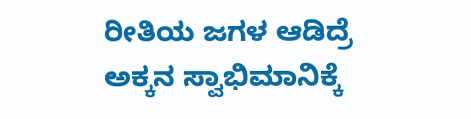ರೀತಿಯ ಜಗಳ ಆಡಿದ್ರೆ ಅಕ್ಕನ ಸ್ವಾಭಿಮಾನಿಕ್ಕೆ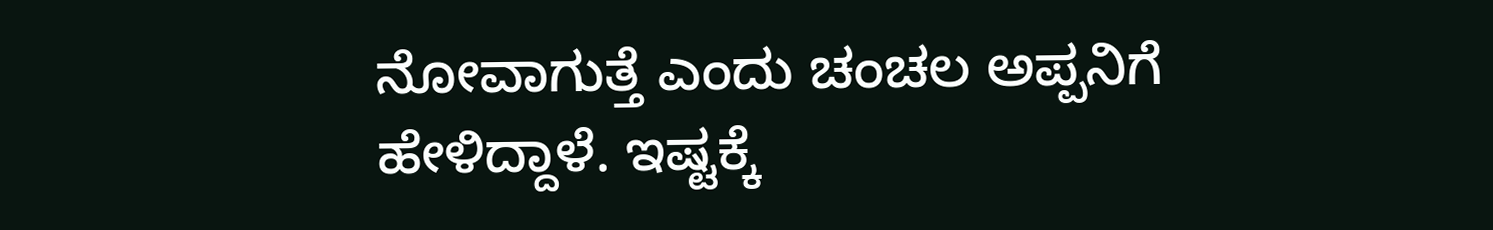ನೋವಾಗುತ್ತೆ ಎಂದು ಚಂಚಲ ಅಪ್ಪನಿಗೆ ಹೇಳಿದ್ದಾಳೆ. ಇಷ್ಟಕ್ಕೆ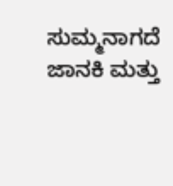ಸುಮ್ಮನಾಗದೆ ಜಾನಕಿ ಮತ್ತು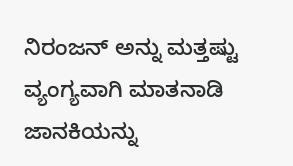ನಿರಂಜನ್ ಅನ್ನು ಮತ್ತಷ್ಟು ವ್ಯಂಗ್ಯವಾಗಿ ಮಾತನಾಡಿ ಜಾನಕಿಯನ್ನು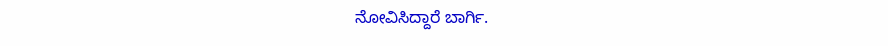ನೋವಿಸಿದ್ದಾರೆ ಬಾರ್ಗಿ.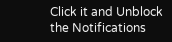Click it and Unblock the Notifications